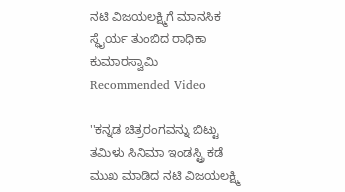ನಟಿ ವಿಜಯಲಕ್ಷ್ಮಿಗೆ ಮಾನಸಿಕ ಸ್ಥೈರ್ಯ ತುಂಬಿದ ರಾಧಿಕಾ ಕುಮಾರಸ್ವಾಮಿ
Recommended Video

''ಕನ್ನಡ ಚಿತ್ರರಂಗವನ್ನು ಬಿಟ್ಟು ತಮಿಳು ಸಿನಿಮಾ ಇಂಡಸ್ಟ್ರಿ ಕಡೆ ಮುಖ ಮಾಡಿದ ನಟಿ ವಿಜಯಲಕ್ಷ್ಮಿ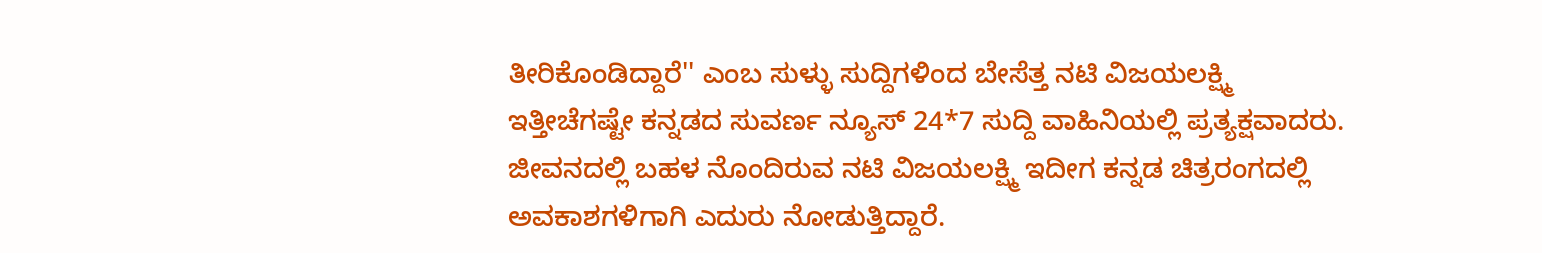ತೀರಿಕೊಂಡಿದ್ದಾರೆ'' ಎಂಬ ಸುಳ್ಳು ಸುದ್ದಿಗಳಿಂದ ಬೇಸೆತ್ತ ನಟಿ ವಿಜಯಲಕ್ಷ್ಮಿ ಇತ್ತೀಚೆಗಷ್ಟೇ ಕನ್ನಡದ ಸುವರ್ಣ ನ್ಯೂಸ್ 24*7 ಸುದ್ದಿ ವಾಹಿನಿಯಲ್ಲಿ ಪ್ರತ್ಯಕ್ಷವಾದರು.
ಜೀವನದಲ್ಲಿ ಬಹಳ ನೊಂದಿರುವ ನಟಿ ವಿಜಯಲಕ್ಷ್ಮಿ ಇದೀಗ ಕನ್ನಡ ಚಿತ್ರರಂಗದಲ್ಲಿ ಅವಕಾಶಗಳಿಗಾಗಿ ಎದುರು ನೋಡುತ್ತಿದ್ದಾರೆ.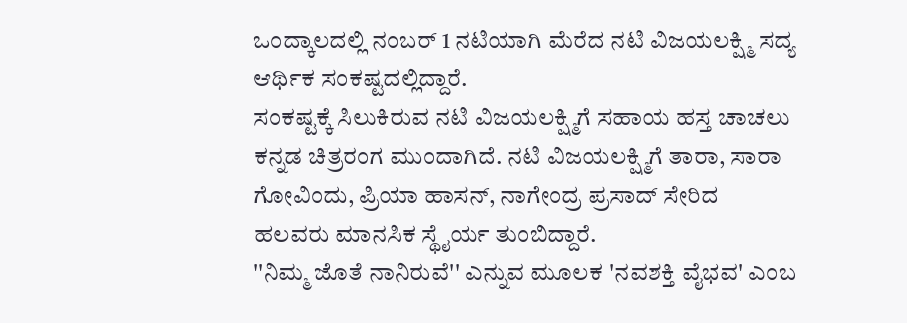ಒಂದ್ಕಾಲದಲ್ಲಿ ನಂಬರ್ 1 ನಟಿಯಾಗಿ ಮೆರೆದ ನಟಿ ವಿಜಯಲಕ್ಷ್ಮಿ ಸದ್ಯ ಆರ್ಥಿಕ ಸಂಕಷ್ಟದಲ್ಲಿದ್ದಾರೆ.
ಸಂಕಷ್ಟಕ್ಕೆ ಸಿಲುಕಿರುವ ನಟಿ ವಿಜಯಲಕ್ಷ್ಮಿಗೆ ಸಹಾಯ ಹಸ್ತ ಚಾಚಲು ಕನ್ನಡ ಚಿತ್ರರಂಗ ಮುಂದಾಗಿದೆ. ನಟಿ ವಿಜಯಲಕ್ಷ್ಮಿಗೆ ತಾರಾ, ಸಾರಾ ಗೋವಿಂದು, ಪ್ರಿಯಾ ಹಾಸನ್, ನಾಗೇಂದ್ರ ಪ್ರಸಾದ್ ಸೇರಿದ ಹಲವರು ಮಾನಸಿಕ ಸ್ಥೈರ್ಯ ತುಂಬಿದ್ದಾರೆ.
''ನಿಮ್ಮ ಜೊತೆ ನಾನಿರುವೆ'' ಎನ್ನುವ ಮೂಲಕ 'ನವಶಕ್ತಿ ವೈಭವ' ಎಂಬ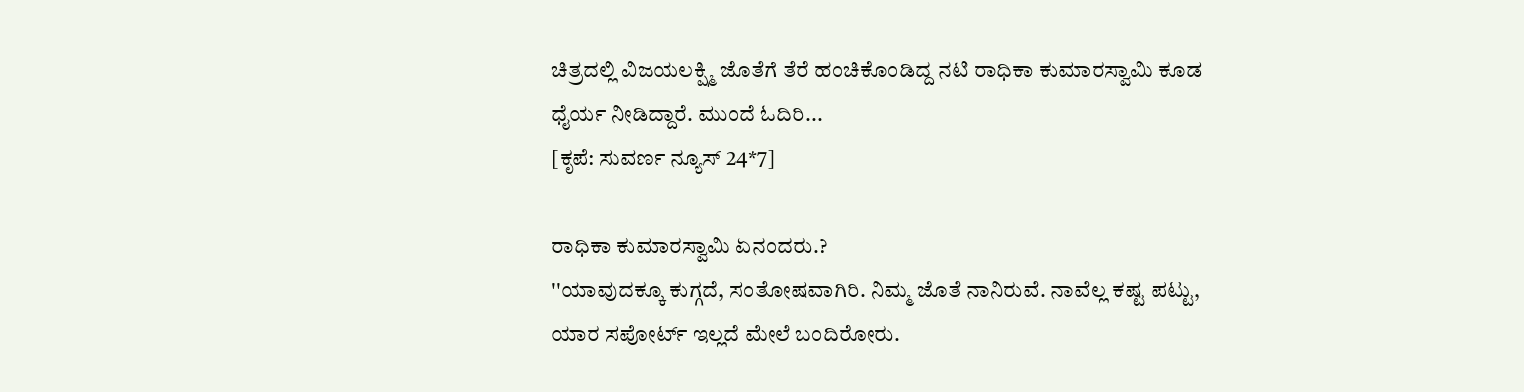ಚಿತ್ರದಲ್ಲಿ ವಿಜಯಲಕ್ಷ್ಮಿ ಜೊತೆಗೆ ತೆರೆ ಹಂಚಿಕೊಂಡಿದ್ದ ನಟಿ ರಾಧಿಕಾ ಕುಮಾರಸ್ವಾಮಿ ಕೂಡ ಧೈರ್ಯ ನೀಡಿದ್ದಾರೆ. ಮುಂದೆ ಓದಿರಿ...
[ಕೃಪೆ: ಸುವರ್ಣ ನ್ಯೂಸ್ 24*7]

ರಾಧಿಕಾ ಕುಮಾರಸ್ವಾಮಿ ಏನಂದರು.?
''ಯಾವುದಕ್ಕೂ ಕುಗ್ಗದೆ, ಸಂತೋಷವಾಗಿರಿ. ನಿಮ್ಮ ಜೊತೆ ನಾನಿರುವೆ. ನಾವೆಲ್ಲ ಕಷ್ಟ ಪಟ್ಟು, ಯಾರ ಸಪೋರ್ಟ್ ಇಲ್ಲದೆ ಮೇಲೆ ಬಂದಿರೋರು.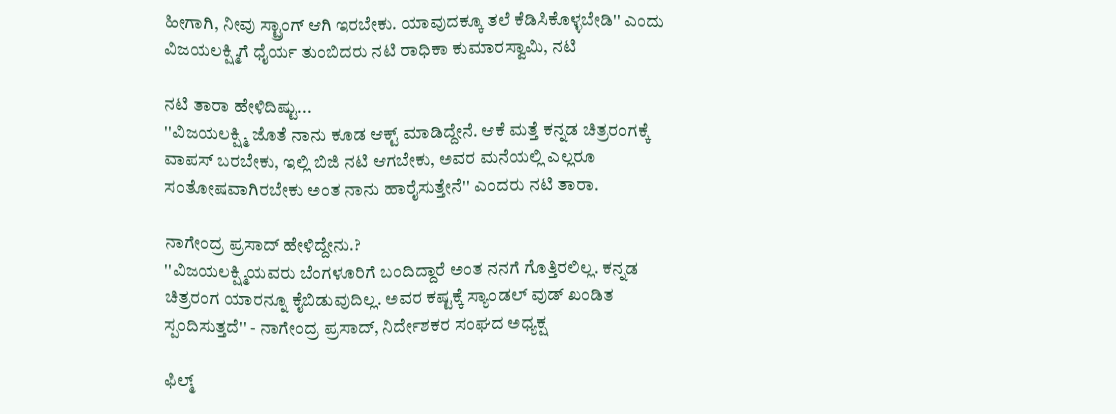ಹೀಗಾಗಿ, ನೀವು ಸ್ಟ್ರಾಂಗ್ ಆಗಿ ಇರಬೇಕು. ಯಾವುದಕ್ಕೂ ತಲೆ ಕೆಡಿಸಿಕೊಳ್ಳಬೇಡಿ'' ಎಂದು ವಿಜಯಲಕ್ಷ್ಮಿಗೆ ಧೈರ್ಯ ತುಂಬಿದರು ನಟಿ ರಾಧಿಕಾ ಕುಮಾರಸ್ವಾಮಿ, ನಟಿ

ನಟಿ ತಾರಾ ಹೇಳಿದಿಷ್ಟು...
''ವಿಜಯಲಕ್ಷ್ಮಿ ಜೊತೆ ನಾನು ಕೂಡ ಆಕ್ಟ್ ಮಾಡಿದ್ದೇನೆ. ಆಕೆ ಮತ್ತೆ ಕನ್ನಡ ಚಿತ್ರರಂಗಕ್ಕೆ ವಾಪಸ್ ಬರಬೇಕು, ಇಲ್ಲಿ ಬಿಜಿ ನಟಿ ಆಗಬೇಕು, ಅವರ ಮನೆಯಲ್ಲಿ ಎಲ್ಲರೂ ಸಂತೋಷವಾಗಿರಬೇಕು ಅಂತ ನಾನು ಹಾರೈಸುತ್ತೇನೆ'' ಎಂದರು ನಟಿ ತಾರಾ.

ನಾಗೇಂದ್ರ ಪ್ರಸಾದ್ ಹೇಳಿದ್ದೇನು.?
''ವಿಜಯಲಕ್ಷ್ಮಿಯವರು ಬೆಂಗಳೂರಿಗೆ ಬಂದಿದ್ದಾರೆ ಅಂತ ನನಗೆ ಗೊತ್ತಿರಲಿಲ್ಲ. ಕನ್ನಡ ಚಿತ್ರರಂಗ ಯಾರನ್ನೂ ಕೈಬಿಡುವುದಿಲ್ಲ. ಅವರ ಕಷ್ಟಕ್ಕೆ ಸ್ಯಾಂಡಲ್ ವುಡ್ ಖಂಡಿತ ಸ್ಪಂದಿಸುತ್ತದೆ'' - ನಾಗೇಂದ್ರ ಪ್ರಸಾದ್, ನಿರ್ದೇಶಕರ ಸಂಘದ ಅಧ್ಯಕ್ಷ

ಫಿಲ್ಮ್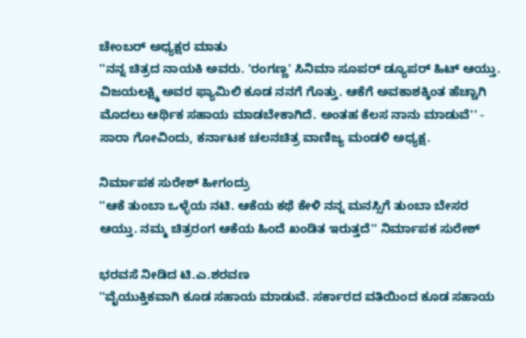ಚೇಂಬರ್ ಅಧ್ಯಕ್ಷರ ಮಾತು
''ನನ್ನ ಚಿತ್ರದ ನಾಯಕಿ ಅವರು. 'ರಂಗಣ್ಣ' ಸಿನಿಮಾ ಸೂಪರ್ ಡ್ಯೂಪರ್ ಹಿಟ್ ಆಯ್ತು. ವಿಜಯಲಕ್ಷ್ಮಿ ಅವರ ಫ್ಯಾಮಿಲಿ ಕೂಡ ನನಗೆ ಗೊತ್ತು. ಆಕೆಗೆ ಅವಕಾಶಕ್ಕಿಂತ ಹೆಚ್ಚಾಗಿ ಮೊದಲು ಆರ್ಥಿಕ ಸಹಾಯ ಮಾಡಬೇಕಾಗಿದೆ. ಅಂತಹ ಕೆಲಸ ನಾನು ಮಾಡುವೆ'' - ಸಾರಾ ಗೋವಿಂದು, ಕರ್ನಾಟಕ ಚಲನಚಿತ್ರ ವಾಣಿಜ್ಯ ಮಂಡಳಿ ಅಧ್ಯಕ್ಷ.

ನಿರ್ಮಾಪಕ ಸುರೇಶ್ ಹೀಗಂದ್ರು
''ಆಕೆ ತುಂಬಾ ಒಳ್ಳೆಯ ನಟಿ. ಆಕೆಯ ಕಥೆ ಕೇಳಿ ನನ್ನ ಮನಸ್ಸಿಗೆ ತುಂಬಾ ಬೇಸರ ಆಯ್ತು. ನಮ್ಮ ಚಿತ್ರರಂಗ ಆಕೆಯ ಹಿಂದೆ ಖಂಡಿತ ಇರುತ್ತದೆ'' ನಿರ್ಮಾಪಕ ಸುರೇಶ್

ಭರವಸೆ ನೀಡಿದ ಟಿ.ಎ.ಶರವಣ
''ವೈಯುಕ್ತಿಕವಾಗಿ ಕೂಡ ಸಹಾಯ ಮಾಡುವೆ. ಸರ್ಕಾರದ ವತಿಯಿಂದ ಕೂಡ ಸಹಾಯ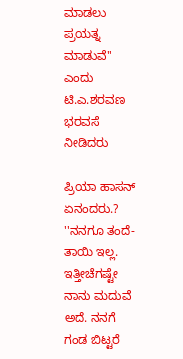ಮಾಡಲು ಪ್ರಯತ್ನ ಮಾಡುವೆ'' ಎಂದು ಟಿ.ಎ.ಶರವಣ ಭರವಸೆ ನೀಡಿದರು

ಪ್ರಿಯಾ ಹಾಸನ್ ಏನಂದರು.?
''ನನಗೂ ತಂದೆ-ತಾಯಿ ಇಲ್ಲ. ಇತ್ತೀಚೆಗಷ್ಟೇ ನಾನು ಮದುವೆ ಅದೆ. ನನಗೆ ಗಂಡ ಬಿಟ್ಟರೆ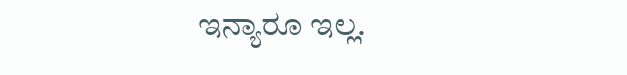ಇನ್ಯಾರೂ ಇಲ್ಲ.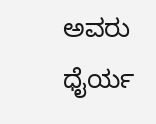ಅವರು ಧೈರ್ಯ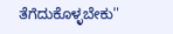ತೆಗೆದುಕೊಳ್ಳಬೇಕು''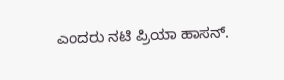ಎಂದರು ನಟಿ ಪ್ರಿಯಾ ಹಾಸನ್.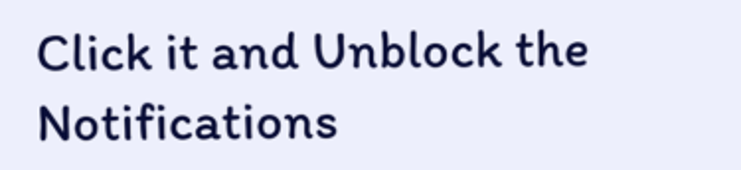Click it and Unblock the Notifications